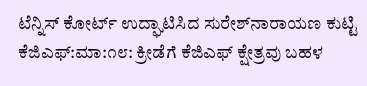ಟೆನ್ನಿಸ್ ಕೋರ್ಟ್ ಉದ್ಘಾಟಿಸಿದ ಸುರೇಶ್‌ನಾರಾಯಣ ಕುಟ್ಟಿ
ಕೆಜಿಎಫ್:ಮಾ:೧೮: ಕ್ರೀಡೆಗೆ ಕೆಜಿಎಫ್ ಕ್ಷೇತ್ರವು ಬಹಳ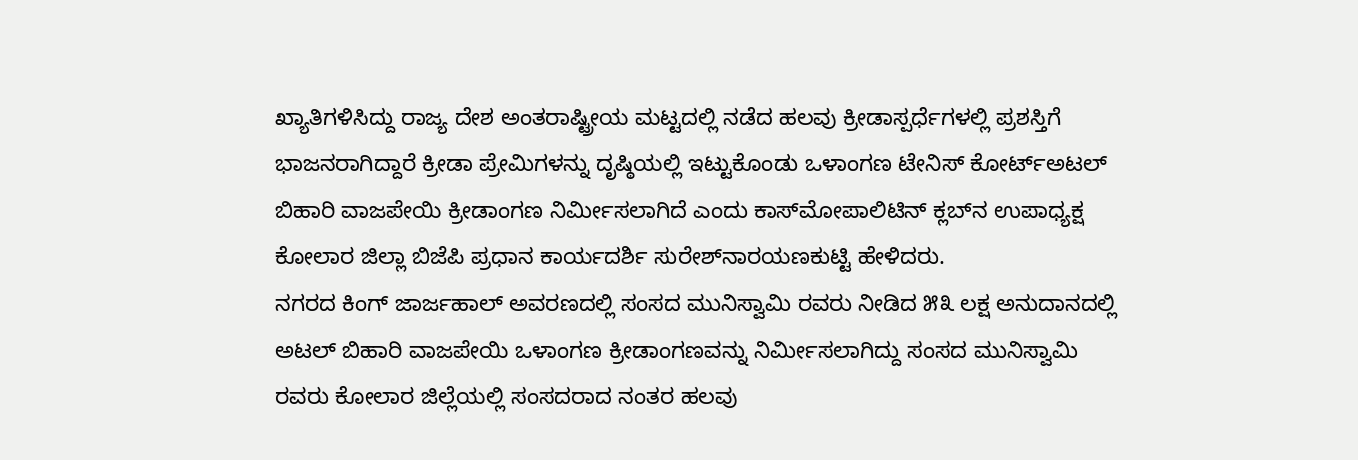ಖ್ಯಾತಿಗಳಿಸಿದ್ದು ರಾಜ್ಯ ದೇಶ ಅಂತರಾಷ್ಟ್ರೀಯ ಮಟ್ಟದಲ್ಲಿ ನಡೆದ ಹಲವು ಕ್ರೀಡಾಸ್ಪರ್ಧೆಗಳಲ್ಲಿ ಪ್ರಶಸ್ತಿಗೆ ಭಾಜನರಾಗಿದ್ದಾರೆ ಕ್ರೀಡಾ ಪ್ರೇಮಿಗಳನ್ನು ದೃಷ್ಠಿಯಲ್ಲಿ ಇಟ್ಟುಕೊಂಡು ಒಳಾಂಗಣ ಟೇನಿಸ್ ಕೋರ್ಟ್‌ಅಟಲ್ ಬಿಹಾರಿ ವಾಜಪೇಯಿ ಕ್ರೀಡಾಂಗಣ ನಿರ್ಮೀಸಲಾಗಿದೆ ಎಂದು ಕಾಸ್‌ಮೋಪಾಲಿಟಿನ್ ಕ್ಲಬ್‌ನ ಉಪಾಧ್ಯಕ್ಷ ಕೋಲಾರ ಜಿಲ್ಲಾ ಬಿಜೆಪಿ ಪ್ರಧಾನ ಕಾರ್ಯದರ್ಶಿ ಸುರೇಶ್‌ನಾರಯಣಕುಟ್ಟಿ ಹೇಳಿದರು.
ನಗರದ ಕಿಂಗ್ ಜಾರ್ಜಹಾಲ್ ಅವರಣದಲ್ಲಿ ಸಂಸದ ಮುನಿಸ್ವಾಮಿ ರವರು ನೀಡಿದ ೫೩ ಲಕ್ಷ ಅನುದಾನದಲ್ಲಿ ಅಟಲ್ ಬಿಹಾರಿ ವಾಜಪೇಯಿ ಒಳಾಂಗಣ ಕ್ರೀಡಾಂಗಣವನ್ನು ನಿರ್ಮೀಸಲಾಗಿದ್ದು ಸಂಸದ ಮುನಿಸ್ವಾಮಿ ರವರು ಕೋಲಾರ ಜಿಲ್ಲೆಯಲ್ಲಿ ಸಂಸದರಾದ ನಂತರ ಹಲವು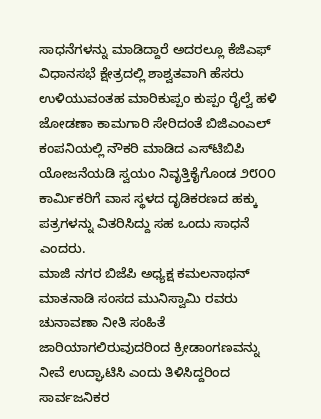ಸಾಧನೆಗಳನ್ನು ಮಾಡಿದ್ದಾರೆ ಅದರಲ್ಲೂ ಕೆಜಿಎಫ್ ವಿಧಾನಸಭೆ ಕ್ಷೇತ್ರದಲ್ಲಿ ಶಾಶ್ವತವಾಗಿ ಹೆಸರು ಉಳಿಯುವಂತಹ ಮಾರಿಕುಪ್ಪಂ ಕುಪ್ಪಂ ರೈಲ್ವೆ ಹಳಿ ಜೋಡಣಾ ಕಾಮಗಾರಿ ಸೇರಿದಂತೆ ಬಿಜಿಎಂಎಲ್ ಕಂಪನಿಯಲ್ಲಿ ನೌಕರಿ ಮಾಡಿದ ಎಸ್‌ಟಿಬಿಪಿ ಯೋಜನೆಯಡಿ ಸ್ವಯಂ ನಿವೃತ್ತಿಕೈಗೊಂಡ ೨೮೦೦ ಕಾರ್ಮಿಕರಿಗೆ ವಾಸ ಸ್ಥಳದ ದೃಡಿಕರಣದ ಹಕ್ಕು ಪತ್ರಗಳನ್ನು ವಿತರಿಸಿದ್ದು ಸಹ ಒಂದು ಸಾಧನೆ ಎಂದರು.
ಮಾಜಿ ನಗರ ಬಿಜೆಪಿ ಅಧ್ಯಕ್ಷ ಕಮಲನಾಥನ್ ಮಾತನಾಡಿ ಸಂಸದ ಮುನಿಸ್ವಾಮಿ ರವರು ಚುನಾವಣಾ ನೀತಿ ಸಂಹಿತೆ ಜಾರಿಯಾಗಲಿರುವುದರಿಂದ ಕ್ರೀಡಾಂಗಣವನ್ನು ನೀವೆ ಉದ್ಘಾಟಿಸಿ ಎಂದು ತಿಳಿಸಿದ್ದರಿಂದ ಸಾರ್ವಜನಿಕರ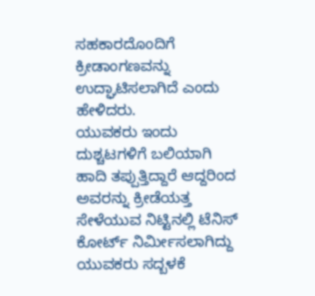ಸಹಕಾರದೊಂದಿಗೆ ಕ್ರೀಡಾಂಗಣವನ್ನು ಉದ್ಘಾಟಿಸಲಾಗಿದೆ ಎಂದು ಹೇಳಿದರು.
ಯುವಕರು ಇಂದು ದುಶ್ಚಟಗಳಿಗೆ ಬಲಿಯಾಗಿ ಹಾದಿ ತಪ್ಪುತ್ತಿದ್ದಾರೆ ಆದ್ದರಿಂದ ಅವರನ್ನು ಕ್ರೀಡೆಯತ್ತ ಸೇಳೆಯುವ ನಿಟ್ಟಿನಲ್ಲಿ ಟೆನಿಸ್ ಕೋರ್ಟ್ ನಿರ್ಮೀಸಲಾಗಿದ್ದು ಯುವಕರು ಸದ್ಬಳಕೆ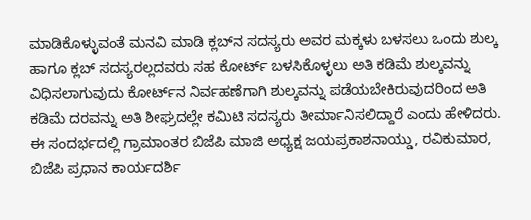ಮಾಡಿಕೊಳ್ಳುವಂತೆ ಮನವಿ ಮಾಡಿ ಕ್ಲಬ್‌ನ ಸದಸ್ಯರು ಅವರ ಮಕ್ಕಳು ಬಳಸಲು ಒಂದು ಶುಲ್ಕ ಹಾಗೂ ಕ್ಲಬ್ ಸದಸ್ಯರಲ್ಲದವರು ಸಹ ಕೋರ್ಟ್ ಬಳಸಿಕೊಳ್ಳಲು ಅತಿ ಕಡಿಮೆ ಶುಲ್ಕವನ್ನು ವಿಧಿಸಲಾಗುವುದು ಕೋರ್ಟ್‌ನ ನಿರ್ವಹಣೆಗಾಗಿ ಶುಲ್ಕವನ್ನು ಪಡೆಯಬೇಕಿರುವುದರಿಂದ ಅತಿ ಕಡಿಮೆ ದರವನ್ನು ಅತಿ ಶೀಘ್ರದಲ್ಲೇ ಕಮಿಟಿ ಸದಸ್ಯರು ತೀರ್ಮಾನಿಸಲಿದ್ದಾರೆ ಎಂದು ಹೇಳಿದರು.
ಈ ಸಂದರ್ಭದಲ್ಲಿ ಗ್ರಾಮಾಂತರ ಬಿಜೆಪಿ ಮಾಜಿ ಅಧ್ಯಕ್ಷ ಜಯಪ್ರಕಾಶನಾಯ್ಡು, ರವಿಕುಮಾರ, ಬಿಜೆಪಿ ಪ್ರಧಾನ ಕಾರ್ಯದರ್ಶಿ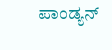ಪಾಂಡ್ಯನ್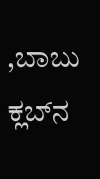,ಬಾಬು ಕ್ಲಬ್‌ನ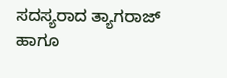ಸದಸ್ಯರಾದ ತ್ಯಾಗರಾಜ್ ಹಾಗೂ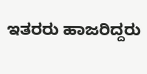ಇತರರು ಹಾಜರಿದ್ದರು